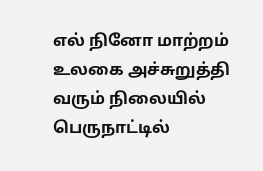எல் நினோ மாற்றம் உலகை அச்சுறுத்தி வரும் நிலையில் பெருநாட்டில்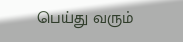பெய்து வரும்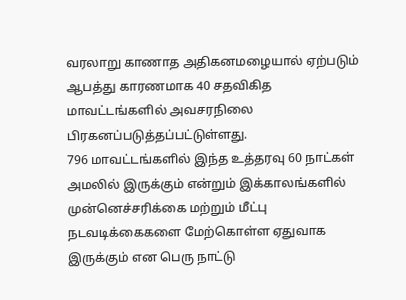வரலாறு காணாத அதிகனமழையால் ஏற்படும் ஆபத்து காரணமாக 40 சதவிகித மாவட்டங்களில் அவசரநிலை பிரகனப்படுத்தப்பட்டுள்ளது.
796 மாவட்டங்களில் இந்த உத்தரவு 60 நாட்கள் அமலில் இருக்கும் என்றும் இக்காலங்களில் முன்னெச்சரிக்கை மற்றும் மீட்பு நடவடிக்கைகளை மேற்கொள்ள ஏதுவாக இருக்கும் என பெரு நாட்டு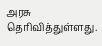அரசு தெரிவித்துள்ளது.